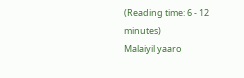(Reading time: 6 - 12 minutes)
Malaiyil yaaro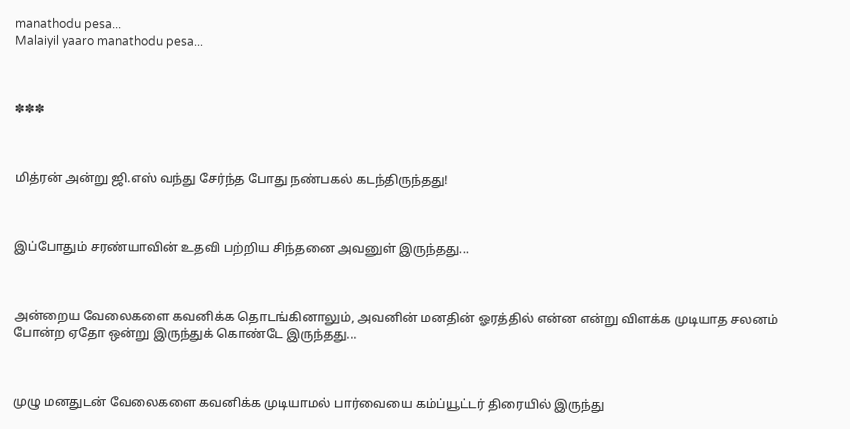manathodu pesa...
Malaiyil yaaro manathodu pesa...



✽✽✽



மித்ரன் அன்று ஜி.எஸ் வந்து சேர்ந்த போது நண்பகல் கடந்திருந்தது!



இப்போதும் சரண்யாவின் உதவி பற்றிய சிந்தனை அவனுள் இருந்தது...



அன்றைய வேலைகளை கவனிக்க தொடங்கினாலும், அவனின் மனதின் ஓரத்தில் என்ன என்று விளக்க முடியாத சலனம் போன்ற ஏதோ ஒன்று இருந்துக் கொண்டே இருந்தது...



முழு மனதுடன் வேலைகளை கவனிக்க முடியாமல் பார்வையை கம்ப்யூட்டர் திரையில் இருந்து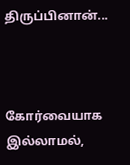திருப்பினான்...



கோர்வையாக இல்லாமல்,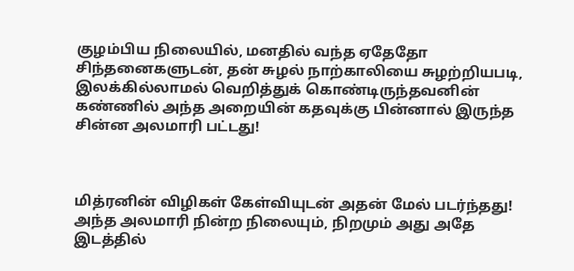குழம்பிய நிலையில், மனதில் வந்த ஏதேதோ சிந்தனைகளுடன், தன் சுழல் நாற்காலியை சுழற்றியபடி, இலக்கில்லாமல் வெறித்துக் கொண்டிருந்தவனின் கண்ணில் அந்த அறையின் கதவுக்கு பின்னால் இருந்த சின்ன அலமாரி பட்டது!



மித்ரனின் விழிகள் கேள்வியுடன் அதன் மேல் படர்ந்தது! அந்த அலமாரி நின்ற நிலையும், நிறமும் அது அதே இடத்தில்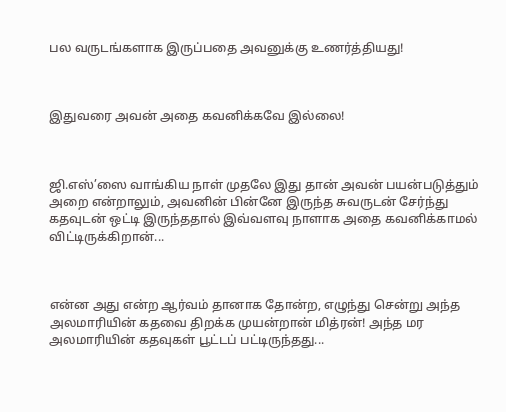பல வருடங்களாக இருப்பதை அவனுக்கு உணர்த்தியது!



இதுவரை அவன் அதை கவனிக்கவே இல்லை!



ஜி.எஸ்’ஸை வாங்கிய நாள் முதலே இது தான் அவன் பயன்படுத்தும் அறை என்றாலும், அவனின் பின்னே இருந்த சுவருடன் சேர்ந்து கதவுடன் ஒட்டி இருந்ததால் இவ்வளவு நாளாக அதை கவனிக்காமல் விட்டிருக்கிறான்...



என்ன அது என்ற ஆர்வம் தானாக தோன்ற, எழுந்து சென்று அந்த அலமாரியின் கதவை திறக்க முயன்றான் மித்ரன்! அந்த மர அலமாரியின் கதவுகள் பூட்டப் பட்டிருந்தது...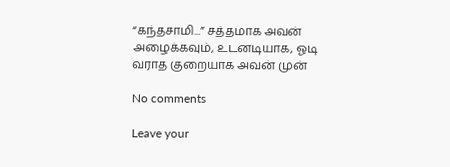“கந்தசாமி...” சத்தமாக அவன் அழைக்கவும், உடனடியாக, ஓடி வராத குறையாக அவன் முன்

No comments

Leave your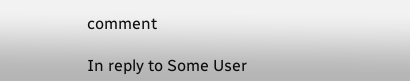comment

In reply to Some User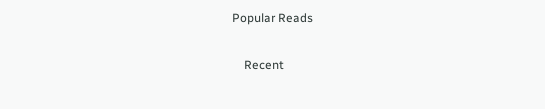Popular Reads

    Recent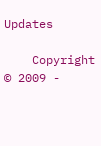Updates

    Copyright © 2009 -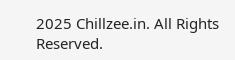2025 Chillzee.in. All Rights Reserved.